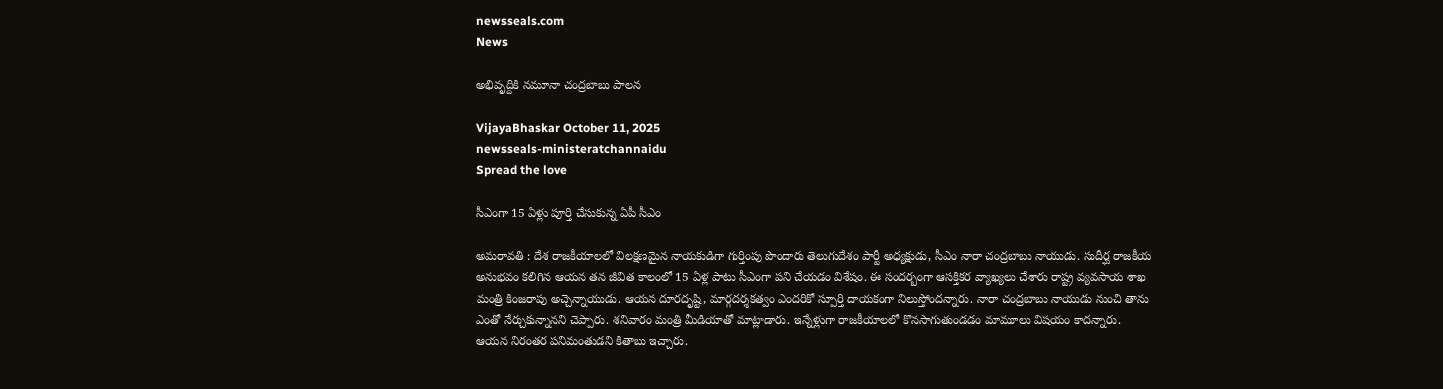newsseals.com
News

అభివృద్దికి న‌మూనా చంద్ర‌బాబు పాల‌న‌

VijayaBhaskar October 11, 2025
newsseals-ministeratchannaidu
Spread the love

సీఎంగా 15 ఏళ్లు పూర్తి చేసుకున్న ఏపీ సీఎం

అమ‌రావ‌తి : దేశ రాజ‌కీయాల‌లో విల‌క్ష‌ణ‌మైన నాయ‌కుడిగా గుర్తింపు పొందారు తెలుగుదేశం పార్టీ అధ్య‌క్షుడు, సీఎం నారా చంద్ర‌బాబు నాయుడు. సుదీర్ఘ రాజ‌కీయ అనుభవం క‌లిగిన ఆయ‌న త‌న జీవిత కాలంలో 15 ఏళ్ల పాటు సీఎంగా ప‌ని చేయ‌డం విశేషం. ఈ సంద‌ర్బంగా ఆస‌క్తిక‌ర వ్యాఖ్య‌లు చేశారు రాష్ట్ర వ్య‌వ‌సాయ శాఖ మంత్రి కింజ‌రాపు అచ్చెన్నాయుడు. ఆయ‌న దూర‌దృష్టి, మార్గ‌ద‌ర్శ‌క‌త్వం ఎంద‌రికో స్పూర్తి దాయ‌కంగా నిలుస్తోంద‌న్నారు. నారా చంద్ర‌బాబు నాయుడు నుంచి తాను ఎంతో నేర్చుకున్నాన‌ని చెప్పారు. శ‌నివారం మంత్రి మీడియాతో మాట్లాడారు. ఇన్నేళ్లుగా రాజ‌కీయాల‌లో కొన‌సాగుతుండ‌డం మామూలు విష‌యం కాద‌న్నారు. ఆయ‌న నిరంత‌ర ప‌నిమంతుడ‌ని కితాబు ఇచ్చారు.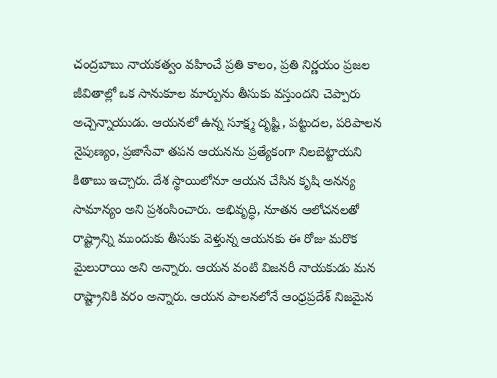చంద్రబాబు నాయకత్వం వహించే ప్రతి కాలం, ప్రతి నిర్ణయం ప్రజల జీవితాల్లో ఒక సానుకూల మార్పును తీసుకు వస్తుందని చెప్పారు అచ్చెన్నాయుడు. ఆయనలో ఉన్న సూక్ష్మ దృష్టి, పట్టుదల, పరిపాలన నైపుణ్యం, ప్రజాసేవా తపన ఆయనను ప్రత్యేకంగా నిలబెట్టాయని కితాబు ఇచ్చారు. దేశ స్థాయిలోనూ ఆయన చేసిన కృషి అనన్య సామాన్యం అని ప్ర‌శంసించారు. అభివృద్ధి, నూతన ఆలోచనలతో రాష్ట్రాన్ని ముందుకు తీసుకు వెళ్తున్న ఆయనకు ఈ రోజు మరొక మైలురాయి అని అన్నారు. ఆయన వంటి విజనరీ నాయకుడు మన రాష్ట్రానికి వరం అన్నారు. ఆయన పాలనలోనే ఆంధ్రప్రదేశ్ నిజమైన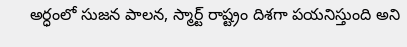అర్ధంలో సుజన పాలన, స్మార్ట్ రాష్ట్రం దిశగా పయనిస్తుంది అని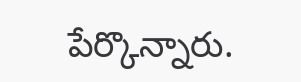పేర్కొన్నారు.